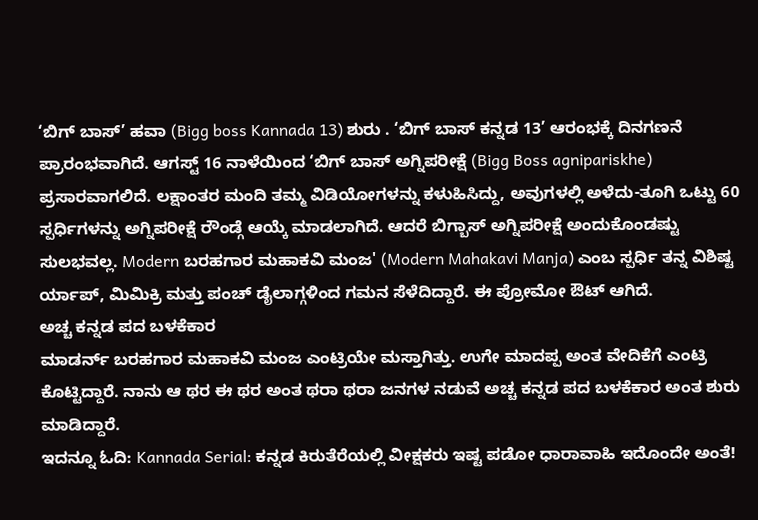‘ಬಿಗ್ ಬಾಸ್’ ಹವಾ (Bigg boss Kannada 13) ಶುರು . ‘ಬಿಗ್ ಬಾಸ್ ಕನ್ನಡ 13’ ಆರಂಭಕ್ಕೆ ದಿನಗಣನೆ ಪ್ರಾರಂಭವಾಗಿದೆ. ಆಗಸ್ಟ್ 16 ನಾಳೆಯಿಂದ ‘ಬಿಗ್ ಬಾಸ್ ಅಗ್ನಿಪರೀಕ್ಷೆ (Bigg Boss agnipariskhe) ಪ್ರಸಾರವಾಗಲಿದೆ. ಲಕ್ಷಾಂತರ ಮಂದಿ ತಮ್ಮ ವಿಡಿಯೋಗಳನ್ನು ಕಳುಹಿಸಿದ್ದು, ಅವುಗಳಲ್ಲಿ ಅಳೆದು-ತೂಗಿ ಒಟ್ಟು 60 ಸ್ಪರ್ಧಿಗಳನ್ನು ಅಗ್ನಿಪರೀಕ್ಷೆ ರೌಂಡ್ಗೆ ಆಯ್ಕೆ ಮಾಡಲಾಗಿದೆ. ಆದರೆ ಬಿಗ್ಬಾಸ್ ಅಗ್ನಿಪರೀಕ್ಷೆ ಅಂದುಕೊಂಡಷ್ಟು ಸುಲಭವಲ್ಲ. Modern ಬರಹಗಾರ ಮಹಾಕವಿ ಮಂಜ' (Modern Mahakavi Manja) ಎಂಬ ಸ್ಪರ್ಧಿ ತನ್ನ ವಿಶಿಷ್ಟ ರ್ಯಾಪ್, ಮಿಮಿಕ್ರಿ ಮತ್ತು ಪಂಚ್ ಡೈಲಾಗ್ಗಳಿಂದ ಗಮನ ಸೆಳೆದಿದ್ದಾರೆ. ಈ ಪ್ರೋಮೋ ಔಟ್ ಆಗಿದೆ.
ಅಚ್ಚ ಕನ್ನಡ ಪದ ಬಳಕೆಕಾರ
ಮಾಡರ್ನ್ ಬರಹಗಾರ ಮಹಾಕವಿ ಮಂಜ ಎಂಟ್ರಿಯೇ ಮಸ್ತಾಗಿತ್ತು. ಉಗೇ ಮಾದಪ್ಪ ಅಂತ ವೇದಿಕೆಗೆ ಎಂಟ್ರಿ ಕೊಟ್ಟಿದ್ದಾರೆ. ನಾನು ಆ ಥರ ಈ ಥರ ಅಂತ ಥರಾ ಥರಾ ಜನಗಳ ನಡುವೆ ಅಚ್ಚ ಕನ್ನಡ ಪದ ಬಳಕೆಕಾರ ಅಂತ ಶುರು ಮಾಡಿದ್ದಾರೆ.
ಇದನ್ನೂ ಓದಿ: Kannada Serial: ಕನ್ನಡ ಕಿರುತೆರೆಯಲ್ಲಿ ವೀಕ್ಷಕರು ಇಷ್ಟ ಪಡೋ ಧಾರಾವಾಹಿ ಇದೊಂದೇ ಅಂತೆ!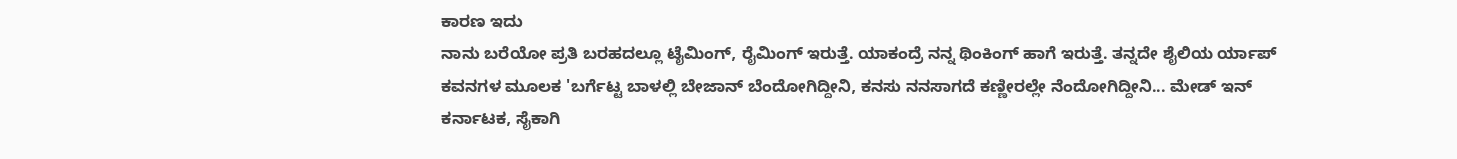ಕಾರಣ ಇದು
ನಾನು ಬರೆಯೋ ಪ್ರತಿ ಬರಹದಲ್ಲೂ ಟೈಮಿಂಗ್, ರೈಮಿಂಗ್ ಇರುತ್ತೆ. ಯಾಕಂದ್ರೆ ನನ್ನ ಥಿಂಕಿಂಗ್ ಹಾಗೆ ಇರುತ್ತೆ. ತನ್ನದೇ ಶೈಲಿಯ ರ್ಯಾಪ್ ಕವನಗಳ ಮೂಲಕ 'ಬರ್ಗೆಟ್ಟ ಬಾಳಲ್ಲಿ ಬೇಜಾನ್ ಬೆಂದೋಗಿದ್ದೀನಿ, ಕನಸು ನನಸಾಗದೆ ಕಣ್ಣೀರಲ್ಲೇ ನೆಂದೋಗಿದ್ದೀನಿ... ಮೇಡ್ ಇನ್ ಕರ್ನಾಟಕ, ಸೈಕಾಗಿ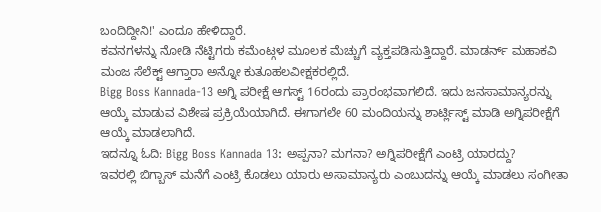ಬಂದಿದ್ದೀನಿ!' ಎಂದೂ ಹೇಳಿದ್ದಾರೆ.
ಕವನಗಳನ್ನು ನೋಡಿ ನೆಟ್ಟಿಗರು ಕಮೆಂಟ್ಗಳ ಮೂಲಕ ಮೆಚ್ಚುಗೆ ವ್ಯಕ್ತಪಡಿಸುತ್ತಿದ್ದಾರೆ. ಮಾಡರ್ನ್ ಮಹಾಕವಿ ಮಂಜ ಸೆಲೆಕ್ಟ್ ಆಗ್ತಾರಾ ಅನ್ನೋ ಕುತೂಹಲವೀಕ್ಷಕರಲ್ಲಿದೆ.
Bigg Boss Kannada-13 ಅಗ್ನಿ ಪರೀಕ್ಷೆ ಆಗಸ್ಟ್ 16ರಂದು ಪ್ರಾರಂಭವಾಗಲಿದೆ. ಇದು ಜನಸಾಮಾನ್ಯರನ್ನು ಆಯ್ಕೆ ಮಾಡುವ ವಿಶೇಷ ಪ್ರಕ್ರಿಯೆಯಾಗಿದೆ. ಈಗಾಗಲೇ 60 ಮಂದಿಯನ್ನು ಶಾರ್ಟ್ಲಿಸ್ಟ್ ಮಾಡಿ ಅಗ್ನಿಪರೀಕ್ಷೆಗೆ ಆಯ್ಕೆ ಮಾಡಲಾಗಿದೆ.
ಇದನ್ನೂ ಓದಿ: Bigg Boss Kannada 13: ಅಪ್ಪನಾ? ಮಗನಾ? ಅಗ್ನಿಪರೀಕ್ಷೆಗೆ ಎಂಟ್ರಿ ಯಾರದ್ದು?
ಇವರಲ್ಲಿ ಬಿಗ್ಬಾಸ್ ಮನೆಗೆ ಎಂಟ್ರಿ ಕೊಡಲು ಯಾರು ಅಸಾಮಾನ್ಯರು ಎಂಬುದನ್ನು ಆಯ್ಕೆ ಮಾಡಲು ಸಂಗೀತಾ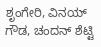ಶೃಂಗೇರಿ, ವಿನಯ್ ಗೌಡ, ಚಂದನ್ ಶೆಟ್ಟಿ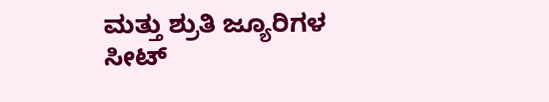ಮತ್ತು ಶ್ರುತಿ ಜ್ಯೂರಿಗಳ ಸೀಟ್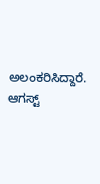ಅಲಂಕರಿಸಿದ್ದಾರೆ. ಆಗಸ್ಟ್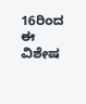16ರಿಂದ ಈ ವಿಶೇಷ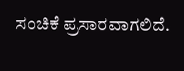ಸಂಚಿಕೆ ಪ್ರಸಾರವಾಗಲಿದೆ.